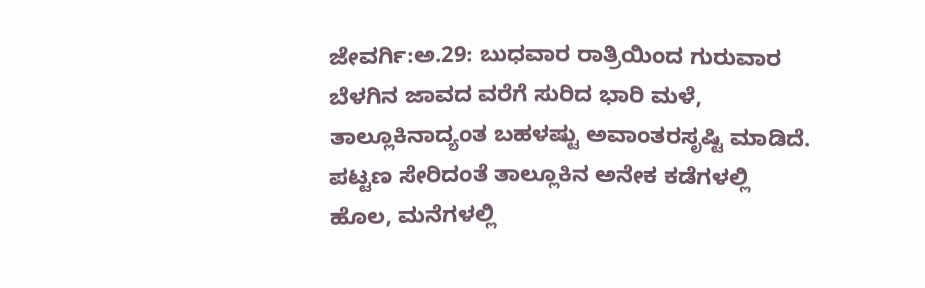ಜೇವರ್ಗಿ:ಅ.29: ಬುಧವಾರ ರಾತ್ರಿಯಿಂದ ಗುರುವಾರ ಬೆಳಗಿನ ಜಾವದ ವರೆಗೆ ಸುರಿದ ಭಾರಿ ಮಳೆ, ತಾಲ್ಲೂಕಿನಾದ್ಯಂತ ಬಹಳಷ್ಟು ಅವಾಂತರಸೃಷ್ಟಿ ಮಾಡಿದೆ.
ಪಟ್ಟಣ ಸೇರಿದಂತೆ ತಾಲ್ಲೂಕಿನ ಅನೇಕ ಕಡೆಗಳಲ್ಲಿ ಹೊಲ, ಮನೆಗಳಲ್ಲಿ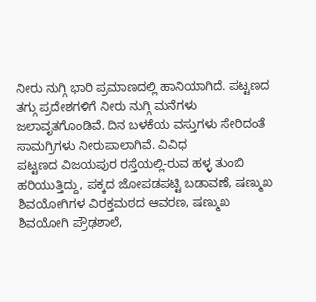ನೀರು ನುಗ್ಗಿ ಭಾರಿ ಪ್ರಮಾಣದಲ್ಲಿ ಹಾನಿಯಾಗಿದೆ. ಪಟ್ಟಣದ ತಗ್ಗು ಪ್ರದೇಶಗಳಿಗೆ ನೀರು ನುಗ್ಗಿ ಮನೆಗಳು ಜಲಾವೃತಗೊಂಡಿವೆ. ದಿನ ಬಳಕೆಯ ವಸ್ತುಗಳು ಸೇರಿದಂತೆ ಸಾಮಗ್ರಿಗಳು ನೀರುಪಾಲಾಗಿವೆ. ವಿವಿಧ
ಪಟ್ಟಣದ ವಿಜಯಪುರ ರಸ್ತೆಯಲ್ಲಿ-ರುವ ಹಳ್ಳ ತುಂಬಿ ಹರಿಯುತ್ತಿದ್ದು, ಪಕ್ಕದ ಜೋಪಡಪಟ್ಟಿ ಬಡಾವಣೆ, ಷಣ್ಮುಖ ಶಿವಯೋಗಿಗಳ ವಿರಕ್ತಮಠದ ಆವರಣ, ಷಣ್ಮುಖ ಶಿವಯೋಗಿ ಪ್ರೌಢಶಾಲೆ,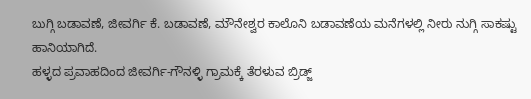ಬುಗ್ಗಿ ಬಡಾವಣೆ, ಜೀವರ್ಗಿ ಕೆ. ಬಡಾವಣೆ, ಮೌನೇಶ್ವರ ಕಾಲೊನಿ ಬಡಾವಣೆಯ ಮನೆಗಳಲ್ಲಿ ನೀರು ನುಗ್ಗಿ ಸಾಕಷ್ಟು ಹಾನಿಯಾಗಿದೆ.
ಹಳ್ಳದ ಪ್ರವಾಹದಿಂದ ಜೀವರ್ಗಿ-ಗೌನಳ್ಳಿ ಗ್ರಾಮಕ್ಕೆ ತೆರಳುವ ಬ್ರಿಡ್ಜ್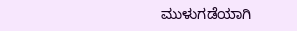ಮುಳುಗಡೆಯಾಗಿ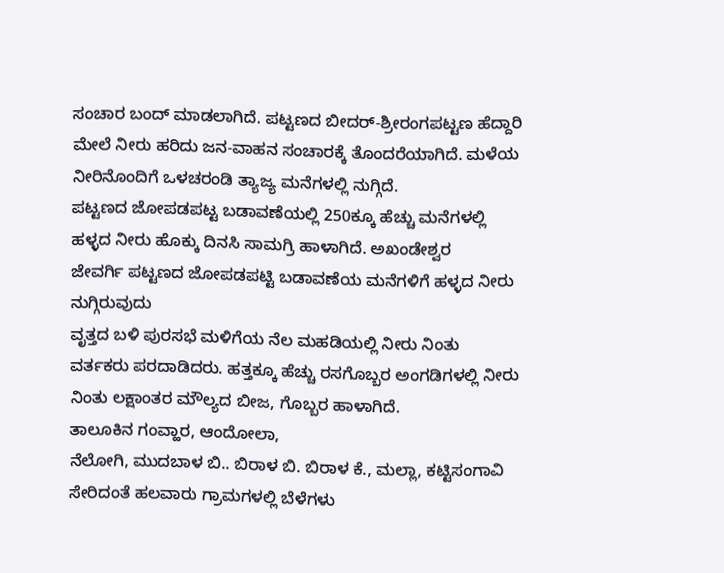ಸಂಚಾರ ಬಂದ್ ಮಾಡಲಾಗಿದೆ. ಪಟ್ಟಣದ ಬೀದರ್-ಶ್ರೀರಂಗಪಟ್ಟಣ ಹೆದ್ದಾರಿ ಮೇಲೆ ನೀರು ಹರಿದು ಜನ-ವಾಹನ ಸಂಚಾರಕ್ಕೆ ತೊಂದರೆಯಾಗಿದೆ. ಮಳೆಯ ನೀರಿನೊಂದಿಗೆ ಒಳಚರಂಡಿ ತ್ಯಾಜ್ಯ ಮನೆಗಳಲ್ಲಿ ನುಗ್ಗಿದೆ.
ಪಟ್ಟಣದ ಜೋಪಡಪಟ್ಟ ಬಡಾವಣೆಯಲ್ಲಿ 250ಕ್ಕೂ ಹೆಚ್ಚು ಮನೆಗಳಲ್ಲಿ ಹಳ್ಳದ ನೀರು ಹೊಕ್ಕು ದಿನಸಿ ಸಾಮಗ್ರಿ ಹಾಳಾಗಿದೆ. ಅಖಂಡೇಶ್ವರ
ಜೇವರ್ಗಿ ಪಟ್ಟಣದ ಜೋಪಡಪಟ್ಟಿ ಬಡಾವಣೆಯ ಮನೆಗಳಿಗೆ ಹಳ್ಳದ ನೀರು ನುಗ್ಗಿರುವುದು
ವೃತ್ತದ ಬಳಿ ಪುರಸಭೆ ಮಳಿಗೆಯ ನೆಲ ಮಹಡಿಯಲ್ಲಿ ನೀರು ನಿಂತು ವರ್ತಕರು ಪರದಾಡಿದರು. ಹತ್ತಕ್ಕೂ ಹೆಚ್ಚು ರಸಗೊಬ್ಬರ ಅಂಗಡಿಗಳಲ್ಲಿ ನೀರು ನಿಂತು ಲಕ್ಷಾಂತರ ಮೌಲ್ಯದ ಬೀಜ, ಗೊಬ್ಬರ ಹಾಳಾಗಿದೆ.
ತಾಲೂಕಿನ ಗಂವ್ಹಾರ, ಆಂದೋಲಾ,
ನೆಲೋಗಿ, ಮುದಬಾಳ ಬಿ.. ಬಿರಾಳ ಬಿ. ಬಿರಾಳ ಕೆ., ಮಲ್ಲಾ, ಕಟ್ಟಿಸಂಗಾವಿ ಸೇರಿದಂತೆ ಹಲವಾರು ಗ್ರಾಮಗಳಲ್ಲಿ ಬೆಳೆಗಳು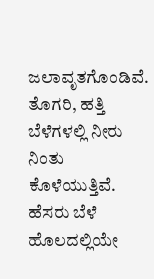ಜಲಾವೃತಗೊಂಡಿವೆ. ತೊಗರಿ, ಹತ್ತಿ ಬೆಳೆಗಳಲ್ಲಿ ನೀರು ನಿಂತು ಕೊಳೆಯುತ್ತಿವೆ. ಹೆಸರು ಬೆಳೆ ಹೊಲದಲ್ಲಿಯೇ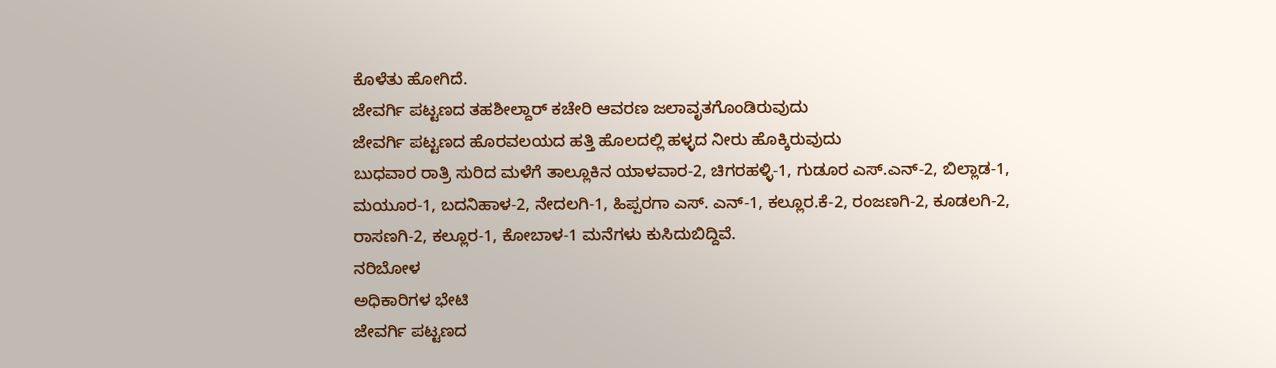ಕೊಳೆತು ಹೋಗಿದೆ.
ಜೇವರ್ಗಿ ಪಟ್ಟಣದ ತಹಶೀಲ್ದಾರ್ ಕಚೇರಿ ಆವರಣ ಜಲಾವೃತಗೊಂಡಿರುವುದು
ಜೇವರ್ಗಿ ಪಟ್ಟಣದ ಹೊರವಲಯದ ಹತ್ತಿ ಹೊಲದಲ್ಲಿ ಹಳ್ಳದ ನೀರು ಹೊಕ್ಕಿರುವುದು
ಬುಧವಾರ ರಾತ್ರಿ ಸುರಿದ ಮಳೆಗೆ ತಾಲ್ಲೂಕಿನ ಯಾಳವಾರ-2, ಚಿಗರಹಳ್ಳಿ-1, ಗುಡೂರ ಎಸ್.ಎನ್-2, ಬಿಲ್ಲಾಡ-1, ಮಯೂರ-1, ಬದನಿಹಾಳ-2, ನೇದಲಗಿ-1, ಹಿಪ್ಪರಗಾ ಎಸ್. ಎನ್-1, ಕಲ್ಲೂರ.ಕೆ-2, ರಂಜಣಗಿ-2, ಕೂಡಲಗಿ-2, ರಾಸಣಗಿ-2, ಕಲ್ಲೂರ-1, ಕೋಬಾಳ-1 ಮನೆಗಳು ಕುಸಿದುಬಿದ್ದಿವೆ.
ನರಿಬೋಳ
ಅಧಿಕಾರಿಗಳ ಭೇಟಿ
ಜೇವರ್ಗಿ ಪಟ್ಟಣದ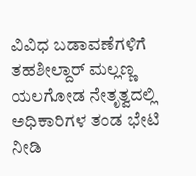ವಿವಿಧ ಬಡಾವಣೆಗಳಿಗೆ ತಹಶೀಲ್ದಾರ್ ಮಲ್ಲಣ್ಣ ಯಲಗೋಡ ನೇತೃತ್ವದಲ್ಲಿ ಅಧಿಕಾರಿಗಳ ತಂಡ ಭೇಟಿ ನೀಡಿ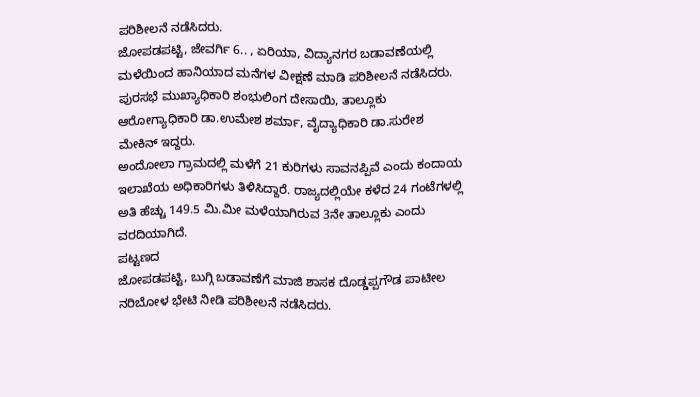ಪರಿಶೀಲನೆ ನಡೆಸಿದರು.
ಜೋಪಡಪಟ್ಟಿ, ಜೇವರ್ಗಿ 6.. , ಏರಿಯಾ, ವಿದ್ಯಾನಗರ ಬಡಾವಣೆಯಲ್ಲಿ ಮಳೆಯಿಂದ ಹಾನಿಯಾದ ಮನೆಗಳ ವೀಕ್ಷಣೆ ಮಾಡಿ ಪರಿಶೀಲನೆ ನಡೆಸಿದರು. ಪುರಸಭೆ ಮುಖ್ಯಾಧಿಕಾರಿ ಶಂಭುಲಿಂಗ ದೇಸಾಯಿ, ತಾಲ್ಲೂಕು ಆರೋಗ್ಯಾಧಿಕಾರಿ ಡಾ.ಉಮೇಶ ಶರ್ಮಾ, ವೈದ್ಯಾಧಿಕಾರಿ ಡಾ.ಸುರೇಶ ಮೇಕಿನ್ ಇದ್ದರು.
ಅಂದೋಲಾ ಗ್ರಾಮದಲ್ಲಿ ಮಳೆಗೆ 21 ಕುರಿಗಳು ಸಾವನಪ್ಪಿವೆ ಎಂದು ಕಂದಾಯ ಇಲಾಖೆಯ ಅಧಿಕಾರಿಗಳು ತಿಳಿಸಿದ್ದಾರೆ. ರಾಜ್ಯದಲ್ಲಿಯೇ ಕಳೆದ 24 ಗಂಟೆಗಳಲ್ಲಿ ಅತಿ ಹೆಚ್ಚು 149.5 ಮಿ.ಮೀ ಮಳೆಯಾಗಿರುವ 3ನೇ ತಾಲ್ಲೂಕು ಎಂದು ವರದಿಯಾಗಿದೆ.
ಪಟ್ಟಣದ
ಜೋಪಡಪಟ್ಟಿ, ಬುಗ್ಗಿ ಬಡಾವಣೆಗೆ ಮಾಜಿ ಶಾಸಕ ದೊಡ್ಡಪ್ಪಗೌಡ ಪಾಟೀಲ ನರಿಬೋಳ ಭೇಟಿ ನೀಡಿ ಪರಿಶೀಲನೆ ನಡೆಸಿದರು.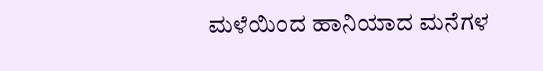ಮಳೆಯಿಂದ ಹಾನಿಯಾದ ಮನೆಗಳ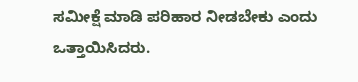ಸಮೀಕ್ಷೆ ಮಾಡಿ ಪರಿಹಾರ ನೀಡಬೇಕು ಎಂದು ಒತ್ತಾಯಿಸಿದರು.